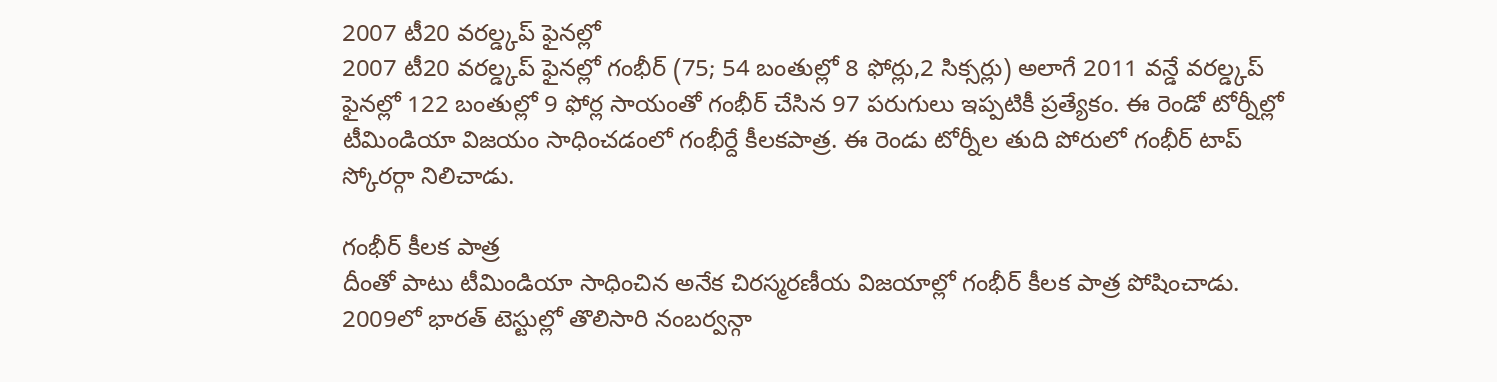2007 టీ20 వరల్డ్కప్ ఫైనల్లో
2007 టీ20 వరల్డ్కప్ ఫైనల్లో గంభీర్ (75; 54 బంతుల్లో 8 ఫోర్లు,2 సిక్సర్లు) అలాగే 2011 వన్డే వరల్డ్కప్ ఫైనల్లో 122 బంతుల్లో 9 ఫోర్ల సాయంతో గంభీర్ చేసిన 97 పరుగులు ఇప్పటికీ ప్రత్యేకం. ఈ రెండో టోర్నీల్లో టీమిండియా విజయం సాధించడంలో గంభీర్దే కీలకపాత్ర. ఈ రెండు టోర్నీల తుది పోరులో గంభీర్ టాప్ స్కోరర్గా నిలిచాడు.

గంభీర్ కీలక పాత్ర
దీంతో పాటు టీమిండియా సాధించిన అనేక చిరస్మరణీయ విజయాల్లో గంభీర్ కీలక పాత్ర పోషించాడు. 2009లో భారత్ టెస్టుల్లో తొలిసారి నంబర్వన్గా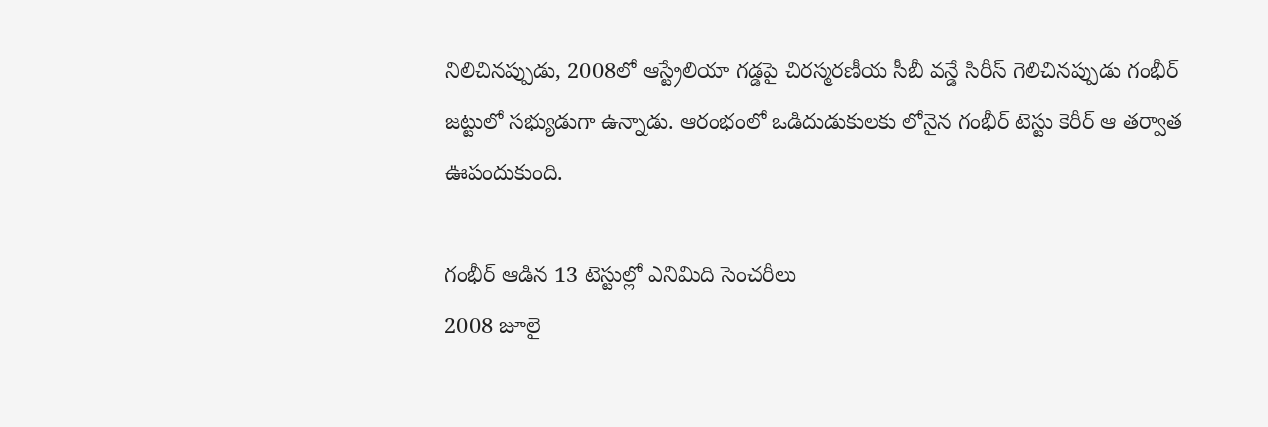నిలిచినప్పుడు, 2008లో ఆస్ట్రేలియా గడ్డపై చిరస్మరణీయ సీబీ వన్డే సిరీస్ గెలిచినప్పుడు గంభీర్ జట్టులో సభ్యుడుగా ఉన్నాడు. ఆరంభంలో ఒడిదుడుకులకు లోనైన గంభీర్ టెస్టు కెరీర్ ఆ తర్వాత ఊపందుకుంది.

గంభీర్ ఆడిన 13 టెస్టుల్లో ఎనిమిది సెంచరీలు
2008 జూలై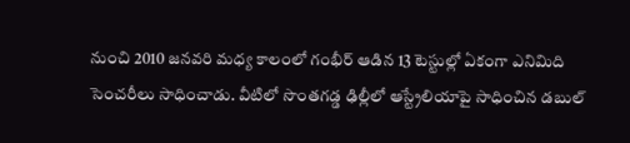నుంచి 2010 జనవరి మధ్య కాలంలో గంభీర్ ఆడిన 13 టెస్టుల్లో ఏకంగా ఎనిమిది సెంచరీలు సాధించాడు. వీటిలో సొంతగడ్డ ఢిల్లీలో ఆస్ట్రేలియాపై సాధించిన డబుల్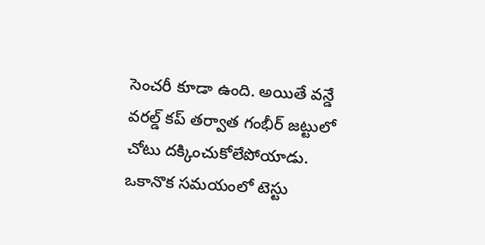సెంచరీ కూడా ఉంది. అయితే వన్డే వరల్డ్ కప్ తర్వాత గంభీర్ జట్టులో చోటు దక్కించుకోలేపోయాడు. ఒకానొక సమయంలో టెస్టు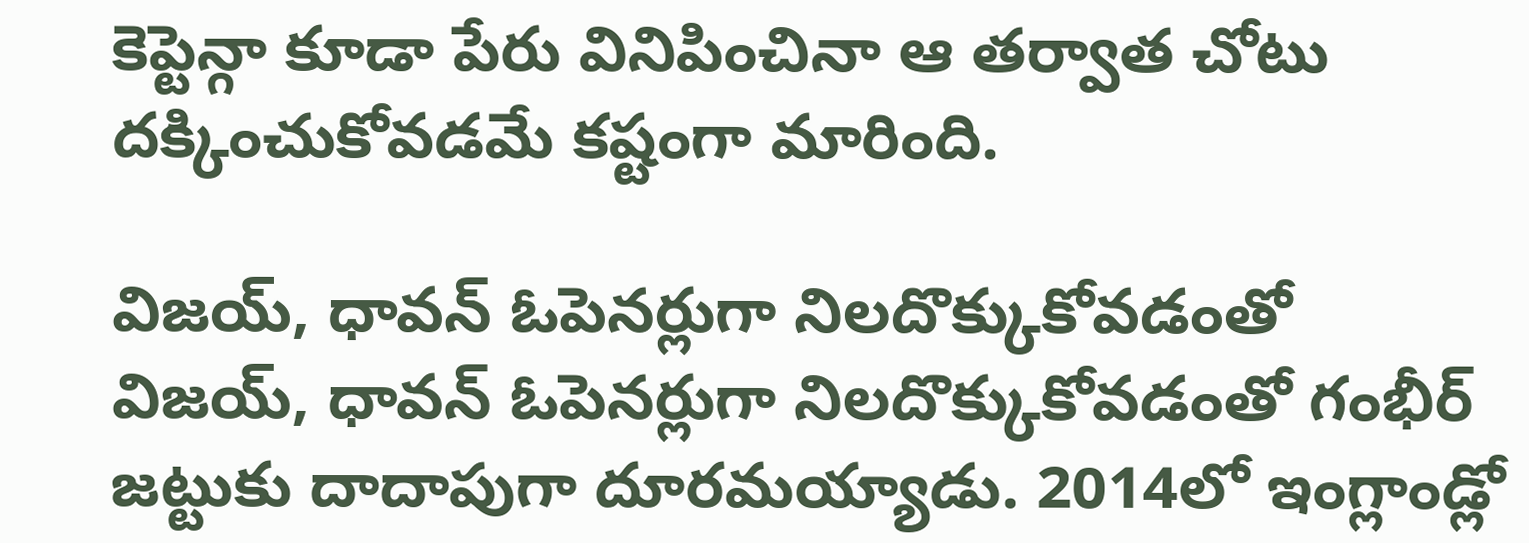కెప్టెన్గా కూడా పేరు వినిపించినా ఆ తర్వాత చోటు దక్కించుకోవడమే కష్టంగా మారింది.

విజయ్, ధావన్ ఓపెనర్లుగా నిలదొక్కుకోవడంతో
విజయ్, ధావన్ ఓపెనర్లుగా నిలదొక్కుకోవడంతో గంభీర్ జట్టుకు దాదాపుగా దూరమయ్యాడు. 2014లో ఇంగ్లాండ్లో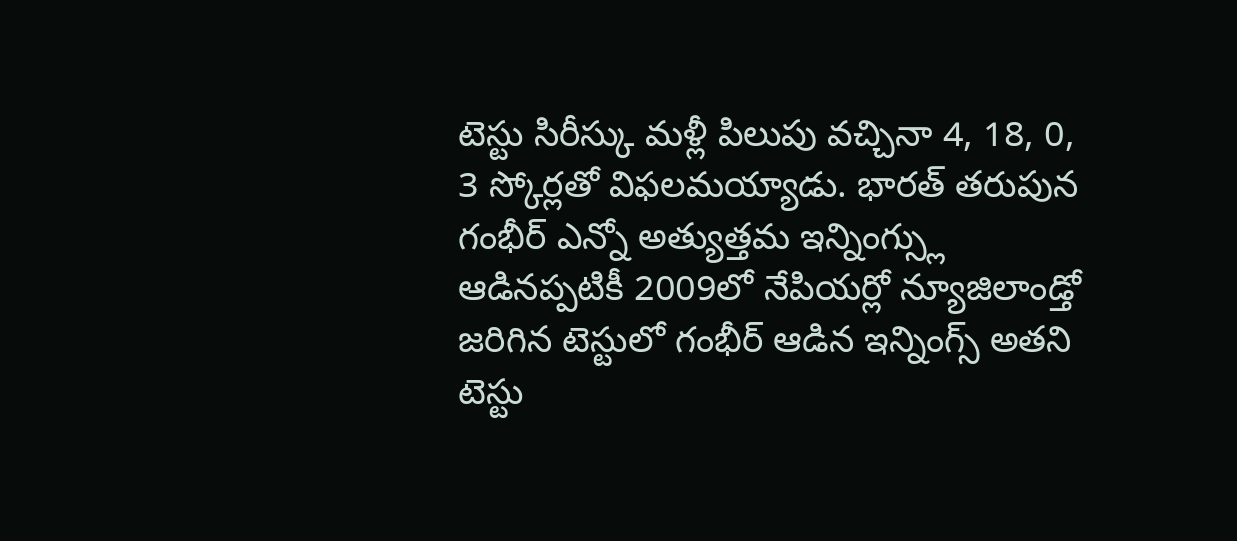టెస్టు సిరీస్కు మళ్లీ పిలుపు వచ్చినా 4, 18, 0, 3 స్కోర్లతో విఫలమయ్యాడు. భారత్ తరుపున గంభీర్ ఎన్నో అత్యుత్తమ ఇన్నింగ్స్లు ఆడినప్పటికీ 2009లో నేపియర్లో న్యూజిలాండ్తో జరిగిన టెస్టులో గంభీర్ ఆడిన ఇన్నింగ్స్ అతని టెస్టు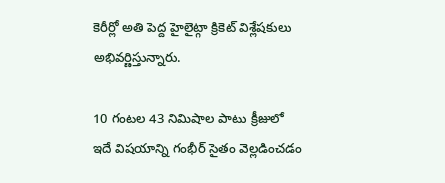కెరీర్లో అతి పెద్ద హైలైట్గా క్రికెట్ విశ్లేషకులు అభివర్ణిస్తున్నారు.

10 గంటల 43 నిమిషాల పాటు క్రీజులో
ఇదే విషయాన్ని గంభీర్ సైతం వెల్లడించడం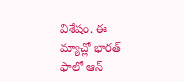విశేషం. ఈ మ్యాచ్లో భారత్ ఫాలో ఆన్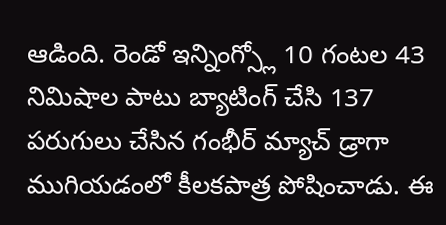ఆడింది. రెండో ఇన్నింగ్స్లో 10 గంటల 43 నిమిషాల పాటు బ్యాటింగ్ చేసి 137 పరుగులు చేసిన గంభీర్ మ్యాచ్ డ్రాగా ముగియడంలో కీలకపాత్ర పోషించాడు. ఈ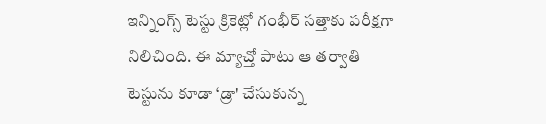ఇన్నింగ్స్ టెస్టు క్రికెట్లో గంభీర్ సత్తాకు పరీక్షగా నిలిచింది. ఈ మ్యాచ్తో పాటు ఆ తర్వాతి టెస్టును కూడా ‘డ్రా' చేసుకున్న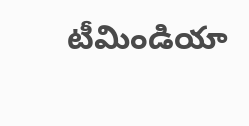టీమిండియా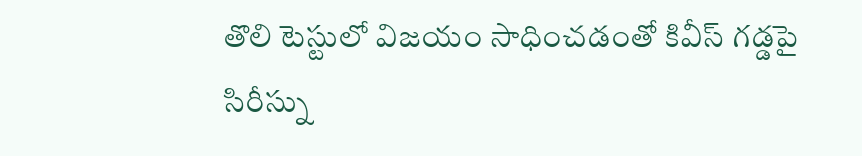తొలి టెస్టులో విజయం సాధించడంతో కివీస్ గడ్డపై సిరీస్ను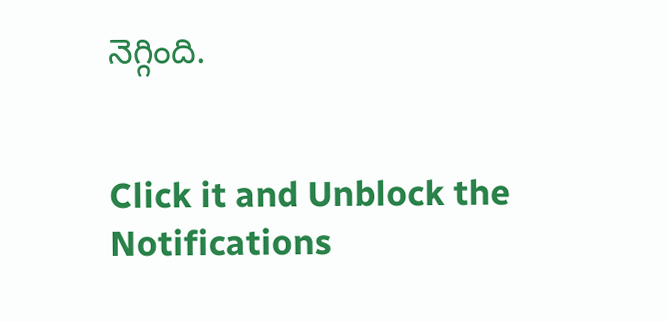నెగ్గింది.


Click it and Unblock the Notifications